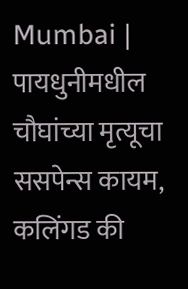Mumbai | पायधुनीमधील चौघांच्या मृत्यूचा ससपेन्स कायम, कलिंगड की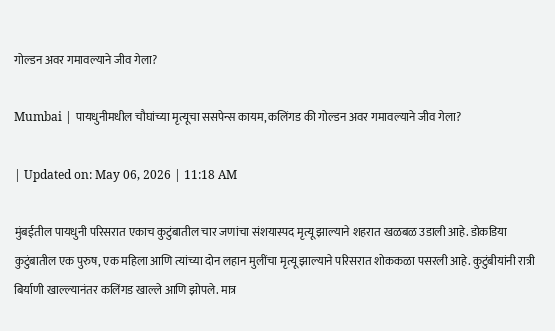गोल्डन अवर गमावल्याने जीव गेला?

Mumbai | पायधुनीमधील चौघांच्या मृत्यूचा ससपेन्स कायम, कलिंगड की गोल्डन अवर गमावल्याने जीव गेला?

| Updated on: May 06, 2026 | 11:18 AM

मुंबईतील पायधुनी परिसरात एकाच कुटुंबातील चार जणांचा संशयास्पद मृत्यू झाल्याने शहरात खळबळ उडाली आहे. डोकडिया कुटुंबातील एक पुरुष, एक महिला आणि त्यांच्या दोन लहान मुलींचा मृत्यू झाल्याने परिसरात शोककळा पसरली आहे. कुटुंबीयांनी रात्री बिर्याणी खाल्ल्यानंतर कलिंगड खाल्ले आणि झोपले. मात्र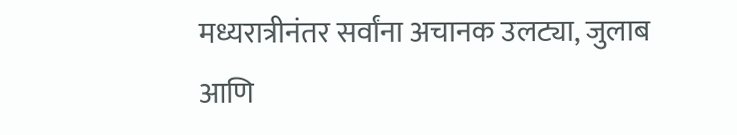मध्यरात्रीनंतर सर्वांना अचानक उलट्या, जुलाब आणि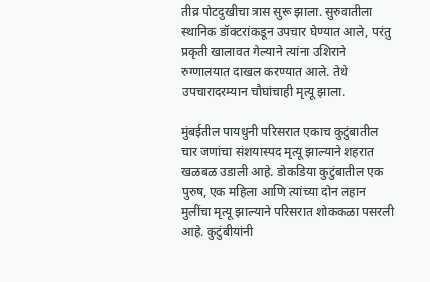तीव्र पोटदुखीचा त्रास सुरू झाला. सुरुवातीला स्थानिक डॉक्टरांकडून उपचार घेण्यात आले, परंतु प्रकृती खालावत गेल्याने त्यांना उशिराने रुग्णालयात दाखल करण्यात आले. तेथे उपचारादरम्यान चौघांचाही मृत्यू झाला.

मुंबईतील पायधुनी परिसरात एकाच कुटुंबातील चार जणांचा संशयास्पद मृत्यू झाल्याने शहरात खळबळ उडाली आहे. डोकडिया कुटुंबातील एक पुरुष, एक महिला आणि त्यांच्या दोन लहान मुलींचा मृत्यू झाल्याने परिसरात शोककळा पसरली आहे. कुटुंबीयांनी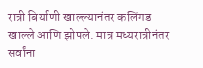रात्री बिर्याणी खाल्ल्यानंतर कलिंगड खाल्ले आणि झोपले. मात्र मध्यरात्रीनंतर सर्वांना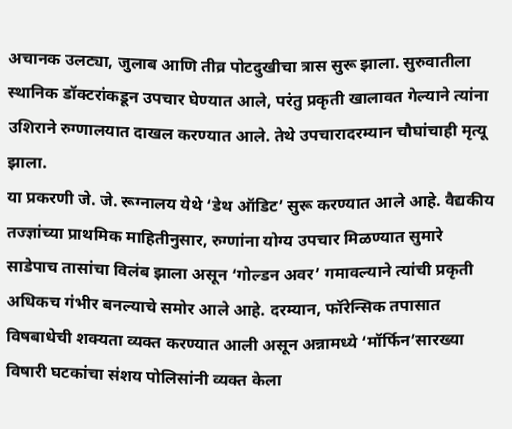अचानक उलट्या, जुलाब आणि तीव्र पोटदुखीचा त्रास सुरू झाला. सुरुवातीला स्थानिक डॉक्टरांकडून उपचार घेण्यात आले, परंतु प्रकृती खालावत गेल्याने त्यांना उशिराने रुग्णालयात दाखल करण्यात आले. तेथे उपचारादरम्यान चौघांचाही मृत्यू झाला.
या प्रकरणी जे. जे. रूग्नालय येथे ‘डेथ ऑडिट’ सुरू करण्यात आले आहे. वैद्यकीय तज्ज्ञांच्या प्राथमिक माहितीनुसार, रुग्णांना योग्य उपचार मिळण्यात सुमारे साडेपाच तासांचा विलंब झाला असून ‘गोल्डन अवर’ गमावल्याने त्यांची प्रकृती अधिकच गंभीर बनल्याचे समोर आले आहे. दरम्यान, फॉरेन्सिक तपासात विषबाधेची शक्यता व्यक्त करण्यात आली असून अन्नामध्ये ‘मॉर्फिन’सारख्या विषारी घटकांचा संशय पोलिसांनी व्यक्त केला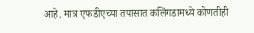आहे. मात्र एफडीएच्या तपासात कलिंगडामध्ये कोणतीही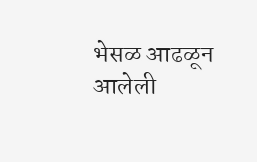भेसळ आढळून आलेली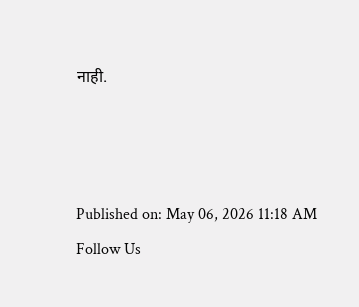नाही.



Published on: May 06, 2026 11:18 AM
Follow Us